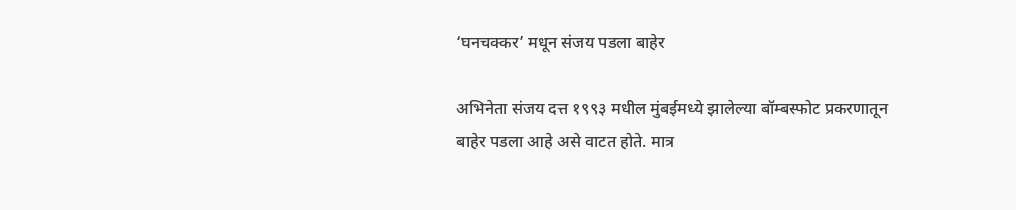‘घनचक्कर’ मधून संजय पडला बाहेर

अभिनेता संजय दत्त १९९३ मधील मुंबईमध्ये झालेल्या बॉम्बस्फोट प्रकरणातून बाहेर पडला आहे असे वाटत होते. मात्र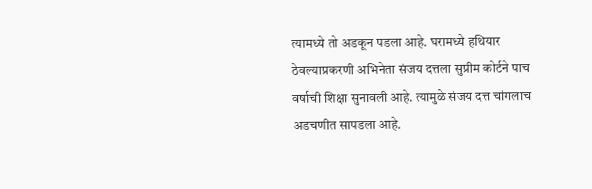त्यामध्ये तो अडकून पडला आहे. घरामध्ये हथियार ठेवल्याप्रकरणी अभिनेता संजय दत्तला सुप्रीम कोर्टने पाच वर्षाची शिक्षा सुनावली आहे. त्यामुळे संजय दत्त चांगलाच अडचणीत सापडला आहे.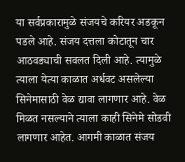या सर्वप्रकारामुळे संजयचे करियर अडकून पडले आहे. संजय दत्तला कोटातून चार आठवड्याची सवलत दिली आहे. त्यामुळे त्याला येत्या काळात अर्धवट असलेल्या सिनेमासाठी वेळ द्यावा लागणार आहे. वेळ मिळत नसल्याने त्याला काही सिनेमे सोडवी लागणार आहेत. आगमी काळात संजय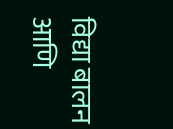विद्या बालन आणि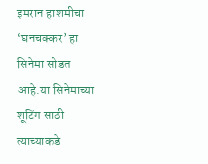इमरान हाशमीचा ‘घनचक्कर’ हा सिनेमा सोडत आहे.या सिनेमाच्या शूटिंग साठी त्याच्याकडे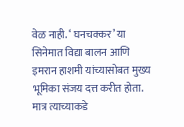वेळ नाही. ‘ घनचक्कर’ या सिनेमात विद्या बालन आणि इमरान हाशमी यांच्यासोबत मुख्य भूमिका संजय दत्त करीत होता. मात्र त्याच्याकडे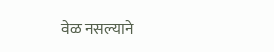वेळ नसल्याने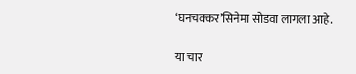‘घनचक्कर’सिनेमा सोडवा लागला आहे.

या चार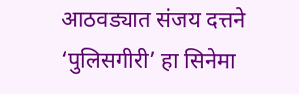आठवड्यात संजय दत्तने ‘पुलिसगीरी’ हा सिनेमा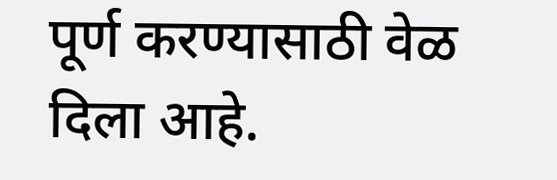पूर्ण करण्यासाठी वेळ दिला आहे.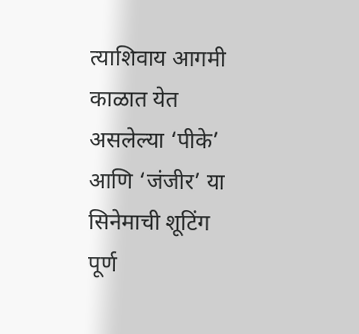त्याशिवाय आगमी काळात येत असलेल्या ‘पीके’ आणि ‘जंजीर’ या सिनेमाची शूटिंग पूर्ण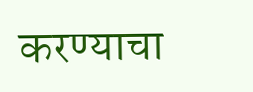करण्याचा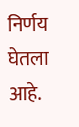निर्णय घेतला आहे.